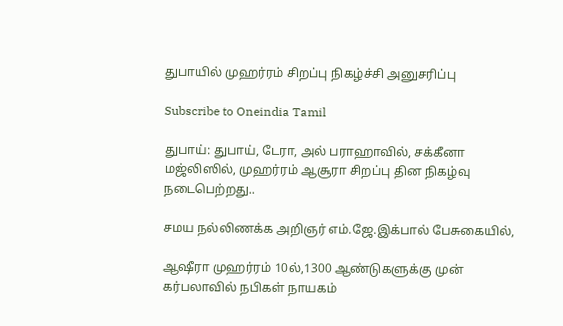துபாயில் முஹர்ரம் சிறப்பு நிகழ்ச்சி அனுசரிப்பு

Subscribe to Oneindia Tamil

துபாய்: துபாய், டேரா, அல் பராஹாவில், சக்கீனா மஜ்லிஸில், முஹர்ரம் ஆசூரா சிறப்பு தின நிகழ்வு நடைபெற்றது..

சமய நல்லிணக்க அறிஞர் எம்.ஜே.இக்பால் பேசுகையில்,

ஆஷீரா முஹர்ரம் 10ல்,1300 ஆண்டுகளுக்கு முன் கர்பலாவில் நபிகள் நாயகம்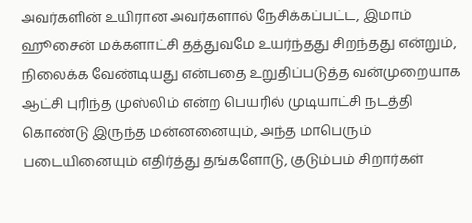அவர்களின் உயிரான அவர்களால் நேசிக்கப்பட்ட, இமாம் ஹூசைன் மக்களாட்சி தத்துவமே உயர்ந்தது சிறந்தது என்றும், நிலைக்க வேண்டியது என்பதை உறுதிப்படுத்த வன்முறையாக ஆட்சி புரிந்த முஸ்லிம் என்ற பெயரில் முடியாட்சி நடத்தி கொண்டு இருந்த மன்னனையும், அந்த மாபெரும் படையினையும் எதிர்த்து தங்களோடு, குடும்பம் சிறார்கள்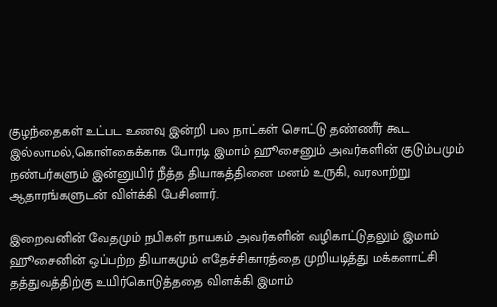குழந்தைகள் உட்பட உணவு இன்றி பல நாட்கள் சொட்டு தண்ணீர் கூட இல்லாமல்,கொள்கைக்காக போரடி இமாம் ஹூசைனும் அவர்களின் குடும்பமும் நண்பர்களும் இன்னுயிர் நீத்த தியாகத்தினை மனம் உருகி, வரலாற்று ஆதாரங்களுடன் விள்க்கி பேசினார்.

இறைவனின் வேதமும் நபிகள் நாயகம் அவர்களின் வழிகாட்டுதலும் இமாம் ஹூசைனின் ஒப்பற்ற தியாகமும் எதேச்சிகாரத்தை முறியடித்து மக்களாட்சி தத்துவத்திற்கு உயிர்கொடுத்ததை விளக்கி இமாம்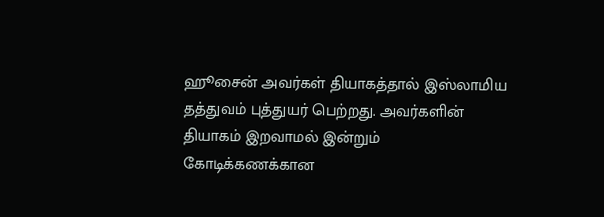ஹூசைன் அவர்கள் தியாகத்தால் இஸ்லாமிய தத்துவம் புத்துயர் பெற்றது. அவர்களின் தியாகம் இறவாமல் இன்றும் கோடிக்கணக்கான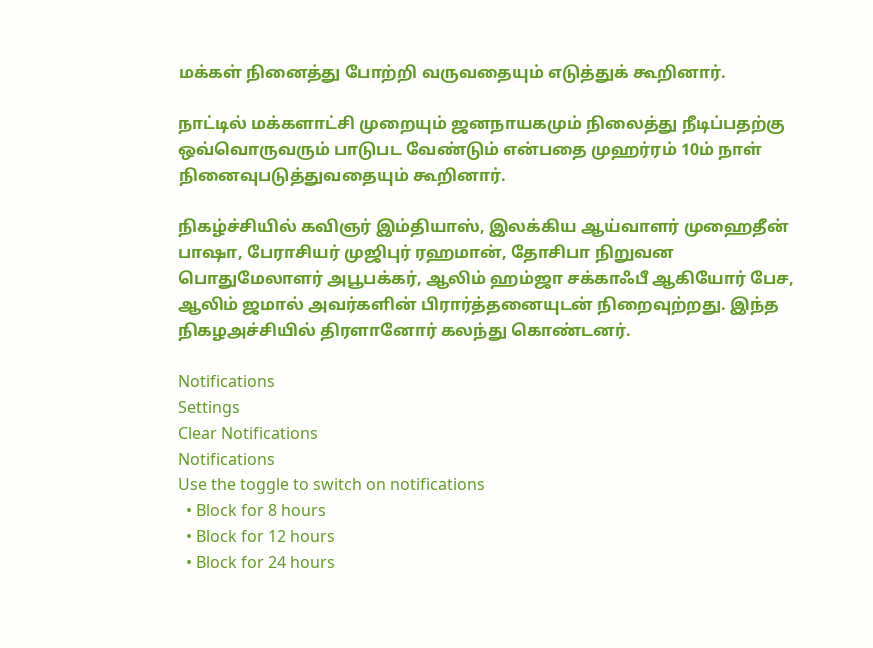மக்கள் நினைத்து போற்றி வருவதையும் எடுத்துக் கூறினார்.

நாட்டில் மக்களாட்சி முறையும் ஜனநாயகமும் நிலைத்து நீடிப்பதற்கு ஒவ்வொருவரும் பாடுபட வேண்டும் என்பதை முஹர்ரம் 10ம் நாள் நினைவுபடுத்துவதையும் கூறினார்.

நிகழ்ச்சியில் கவிஞர் இம்தியாஸ், இலக்கிய ஆய்வாளர் முஹைதீன் பாஷா, பேராசியர் முஜிபுர் ரஹமான், தோசிபா நிறுவன பொதுமேலாளர் அபூபக்கர், ஆலிம் ஹம்ஜா சக்காஃபீ ஆகியோர் பேச, ஆலிம் ஜமால் அவர்களின் பிரார்த்தனையுடன் நிறைவுற்றது. இந்த நிகழஅச்சியில் திரளானோர் கலந்து கொண்டனர்.

Notifications
Settings
Clear Notifications
Notifications
Use the toggle to switch on notifications
  • Block for 8 hours
  • Block for 12 hours
  • Block for 24 hours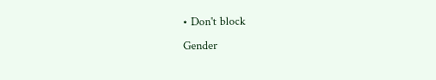• Don't block
Gender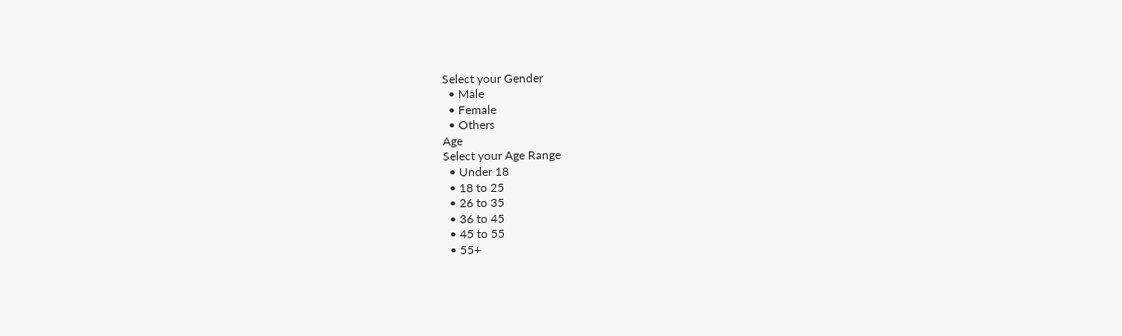Select your Gender
  • Male
  • Female
  • Others
Age
Select your Age Range
  • Under 18
  • 18 to 25
  • 26 to 35
  • 36 to 45
  • 45 to 55
  • 55+